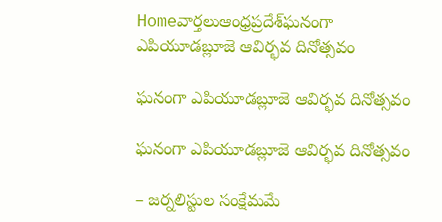Homeవార్తలుఆంధ్రప్రదేశ్‌ఘనంగా ఎపియూడబ్లూజె ఆవిర్భవ దినోత్సవం

ఘనంగా ఎపియూడబ్లూజె ఆవిర్భవ దినోత్సవం

ఘనంగా ఎపియూడబ్లూజె ఆవిర్భవ దినోత్సవం

– జర్నలిస్టుల సంక్షేమమే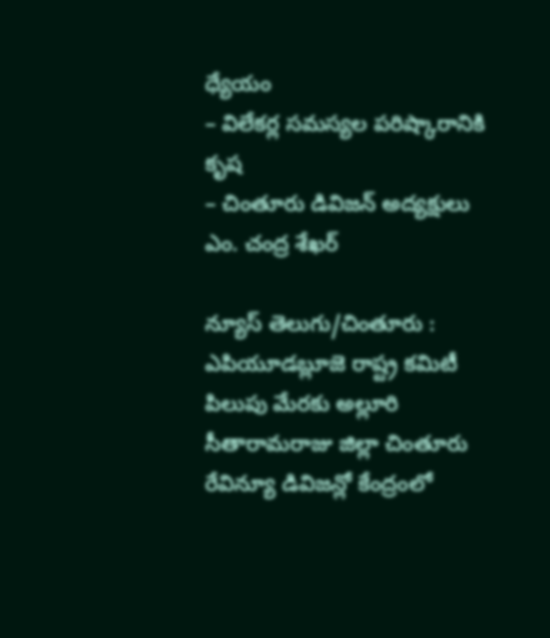ధ్యేయం
– విలేకర్ల సమస్యల పరిష్కారానికి కృష
– చింతూరు డివిజన్ అద్యక్షులు ఎం. చంద్ర శేఖర్

న్యూస్ తెలుగు/చింతూరు : ఎపియూడబ్లూజె రాష్ట్ర కమిటీ పిలుపు మేరకు అల్లూరి సీతారామరాజు జిల్లా చింతూరు రేవిన్యూ డివిజన్లో కేంద్రంలో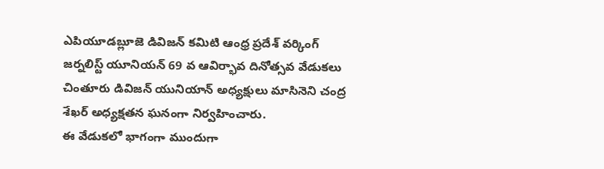ఎపియూడబ్లూజె డివిజన్ కమిటి ఆంధ్ర ప్రదేశ్ వర్కింగ్ జర్నలిస్ట్ యూనియన్ 69 వ ఆవిర్భావ దినోత్సవ వేడుకలు చింతూరు డివిజన్ యునియాన్ అధ్యక్షులు మాసినెని చంద్ర శేఖర్ అధ్యక్షతన ఘనంగా నిర్వహించారు.
ఈ వేడుకలో భాగంగా ముందుగా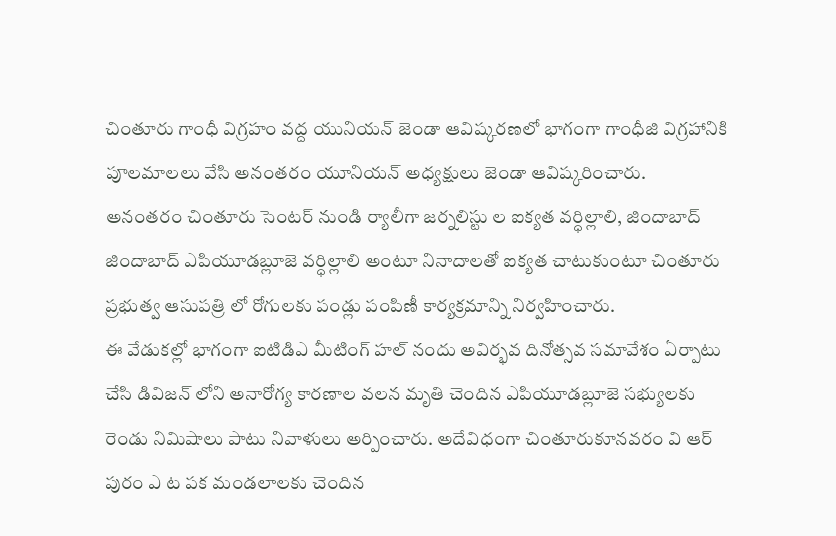చింతూరు గాంధీ విగ్రహం వద్ద యునియన్ జెండా ఆవిష్కరణలో భాగంగా గాంధీజి విగ్రహానికి పూలమాలలు వేసి అనంతరం యూనియన్ అధ్యక్షులు జెండా ఆవిష్కరించారు.
అనంతరం చింతూరు సెంటర్ నుండి ర్యాలీగా జర్నలిస్టు ల ఐక్యత వర్ధిల్లాలి, జిందాబాద్ జిందాబాద్ ఎపియూడబ్లూజె వర్ధిల్లాలి అంటూ నినాదాలతో ఐక్యత చాటుకుంటూ చింతూరు ప్రభుత్వ ఆసుపత్రి లో రోగులకు పండ్లు పంపిణీ కార్యక్రమాన్ని నిర్వహించారు.
ఈ వేడుకల్లో భాగంగా ఐటిడిఎ మీటింగ్ హల్ నందు అవిర్భవ దినోత్సవ సమావేశం ఏర్పాటు చేసి డివిజన్ లోని అనారోగ్య కారణాల వలన మృతి చెందిన ఎపియూడబ్లూజె సభ్యులకు రెండు నిమిషాలు పాటు నివాళులు అర్పించారు. అదేవిధంగా చింతూరుకూనవరం వి ఆర్ పురం ఎ ట పక మండలాలకు చెందిన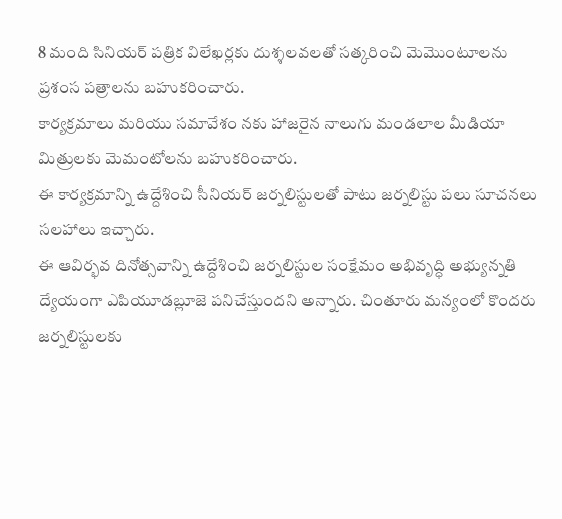8 మంది సినియర్ పత్రిక విలేఖర్లకు దుశ్శలవలతో సత్కరించి మెమొంటూలను ప్రశంస పత్రాలను బహుకరించారు.
కార్యక్రమాలు మరియు సమావేశం నకు హాజరైన నాలుగు మండలాల మీడియా మిత్రులకు మెమంటోలను బహుకరించారు.
ఈ కార్యక్రమాన్ని ఉద్దేశించి సీనియర్ జర్నలిస్టులతో పాటు జర్నలిస్టు పలు సూచనలు సలహాలు ఇచ్చారు.
ఈ ఆవిర్భవ దినోత్సవాన్ని ఉద్దేశించి జర్నలిస్టుల సంక్షేమం అభివృద్ధి అభ్యున్నతి ద్యేయంగా ఎపియూడబ్లూజె పనిచేస్తుందని అన్నారు. చింతూరు మన్యంలో కొందరు జర్నలిస్టులకు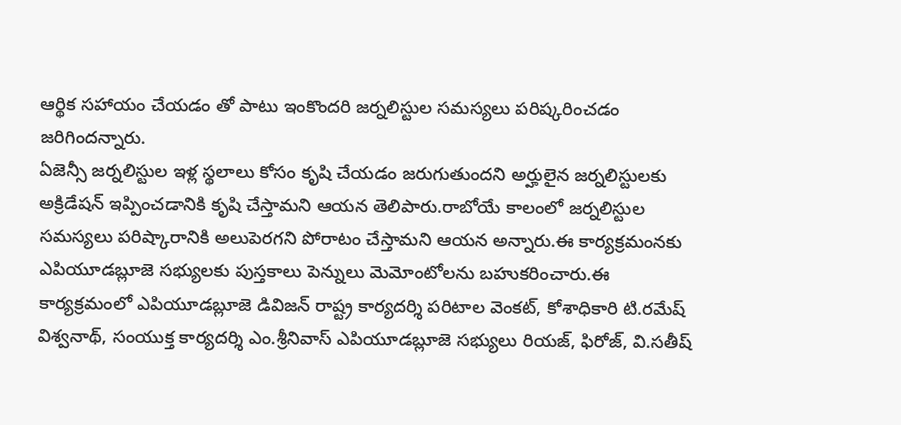ఆర్థిక సహాయం చేయడం తో పాటు ఇంకొందరి జర్నలిస్టుల సమస్యలు పరిష్కరించడం జరిగిందన్నారు.
ఏజెన్సీ జర్నలిస్టుల ఇళ్ల స్థలాలు కోసం కృషి చేయడం జరుగుతుందని అర్హులైన జర్నలిస్టులకు అక్రిడేషన్ ఇప్పించడానికి కృషి చేస్తామని ఆయన తెలిపారు.రాబోయే కాలంలో జర్నలిస్టుల సమస్యలు పరిష్కారానికి అలుపెరగని పోరాటం చేస్తామని ఆయన అన్నారు.ఈ కార్యక్రమంనకు ఎపియూడబ్లూజె సభ్యులకు పుస్తకాలు పెన్నులు మెమోంటోలను బహుకరించారు.ఈ కార్యక్రమంలో ఎపియూడబ్లూజె డివిజన్ రాష్ట్ర కార్యదర్శి పరిటాల వెంకట్, కోశాధికారి టి.రమేష్ విశ్వనాథ్, సంయుక్త కార్యదర్శి ఎం.శ్రీనివాస్ ఎపియూడబ్లూజె సభ్యులు రియజ్, ఫిరోజ్, వి.సతీష్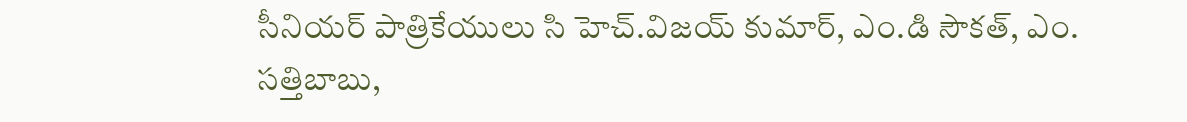సీనియర్ పాత్రికేయులు సి హెచ్.విజయ్ కుమార్, ఎం.డి సౌకత్, ఎం. సత్తిబాబు,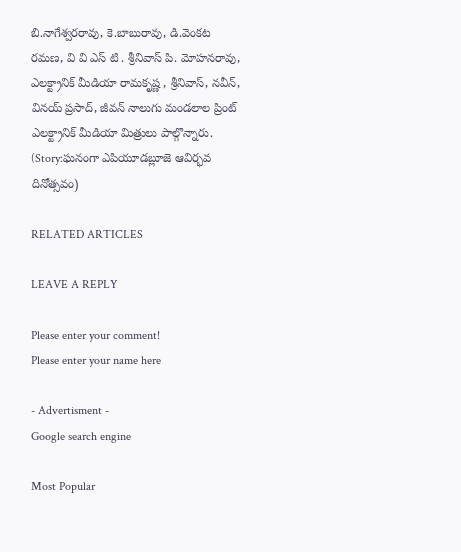బి.నాగేశ్వరరావు, కె.బాబురావు, డి.వెంకట రమణ, వి వి ఎస్ టి . శ్రీనివాస్ పి. మోహనరావు, ఎలక్ట్రానిక్ మీడియా రామకృష్ణ , శ్రీనివాస్, నవీన్, వినయ్ ప్రసాద్, జీవన్ నాలుగు మండలాల ప్రింట్ ఎలక్ట్రానిక్ మీడియా మిత్రులు పాల్గొన్నారు. (Story:ఘనంగా ఎపియూడబ్లూజె ఆవిర్భవ దినోత్సవం)

RELATED ARTICLES

LEAVE A REPLY

Please enter your comment!
Please enter your name here

- Advertisment -
Google search engine

Most Popular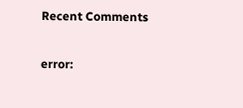Recent Comments

error: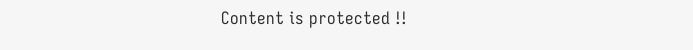Content is protected !!